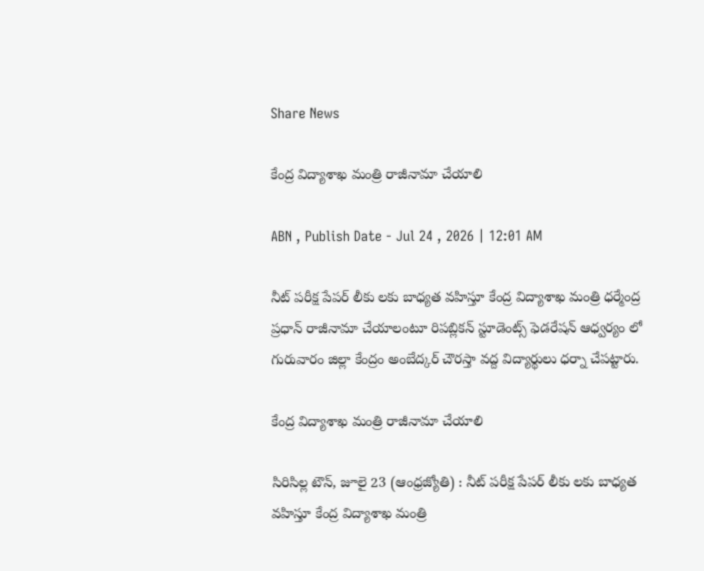Share News

కేంద్ర విద్యాశాఖ మంత్రి రాజీనామా చేయాలి

ABN , Publish Date - Jul 24 , 2026 | 12:01 AM

నీట్‌ పరీక్ష పేపర్‌ లీకు లకు బాధ్యత వహిస్తూ కేంద్ర విద్యాశాఖ మంత్రి ధర్మేంద్ర ప్రధాన్‌ రాజీనామా చేయాలంటూ రిపబ్లికన్‌ స్టూడెంట్స్‌ ఫెడరేషన్‌ ఆధ్వర్యం లో గురువారం జిల్లా కేంద్రం అంబేద్కర్‌ చౌరస్తా వద్ద విద్యార్థులు ధర్నా చేపట్టారు.

కేంద్ర విద్యాశాఖ మంత్రి రాజీనామా చేయాలి

సిరిసిల్ల టౌన్‌, జూలై 23 (ఆంధ్రజ్యోతి) : నీట్‌ పరీక్ష పేపర్‌ లీకు లకు బాధ్యత వహిస్తూ కేంద్ర విద్యాశాఖ మంత్రి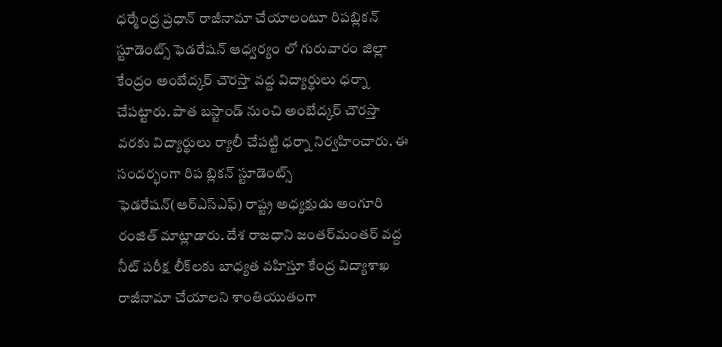ధర్మేంద్ర ప్రధాన్‌ రాజీనామా చేయాలంటూ రిపబ్లికన్‌ స్టూడెంట్స్‌ ఫెడరేషన్‌ ఆధ్వర్యం లో గురువారం జిల్లా కేంద్రం అంబేద్కర్‌ చౌరస్తా వద్ద విద్యార్థులు ధర్నా చేపట్టారు. పాత బస్టాండ్‌ నుంచి అంబేద్కర్‌ చౌరస్తా వరకు విద్యార్థులు ర్యాలీ చేపట్టి ధర్నా నిర్వహించారు. ఈ సందర్భంగా రిప బ్లికన్‌ స్టూడెంట్స్‌ ఫెడరేషన్‌(ఆర్‌ఎస్‌ఎఫ్‌) రాష్ట్ర అధ్యక్షుడు అంగూరి రంజిత్‌ మాట్లాడారు. దేశ రాజధాని జంతర్‌మంతర్‌ వద్ద నీట్‌ పరీక్ష లీక్‌లకు బాధ్యత వహిస్తూ కేంద్ర విద్యాశాఖ రాజీనామా చేయాలని శాంతియుతంగా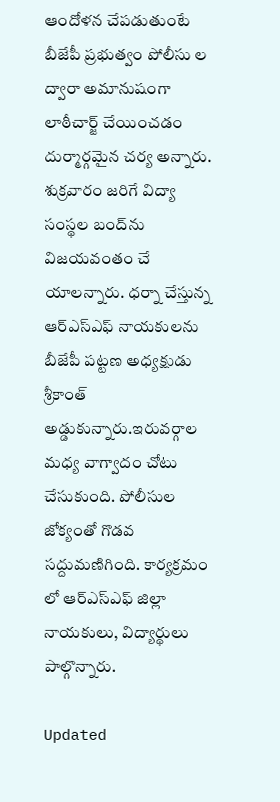ఆందోళన చేపడుతుంటే బీజేపీ ప్రభుత్వం పోలీసు ల ద్వారా అమానుషంగా లాఠీచార్జ్‌ చేయించడం దుర్మార్గమైన చర్య అన్నారు. శుక్రవారం జరిగే విద్యా సంస్థల బంద్‌ను విజయవంతం చే యాలన్నారు. ధర్నా చేస్తున్న ఆర్‌ఎస్‌ఎఫ్‌ నాయకులను బీజేపీ పట్టణ అధ్యక్షుడు శ్రీకాంత్‌ అడ్డుకున్నారు.ఇరువర్గాల మధ్య వాగ్వాదం చోటు చేసుకుంది. పోలీసుల జోక్యంతో గొడవ సద్దుమణిగింది. కార్యక్రమం లో ఆర్‌ఎస్‌ఎఫ్‌ జిల్లా నాయకులు, విద్యార్థులు పాల్గొన్నారు.

Updated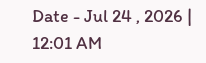Date - Jul 24 , 2026 | 12:01 AM